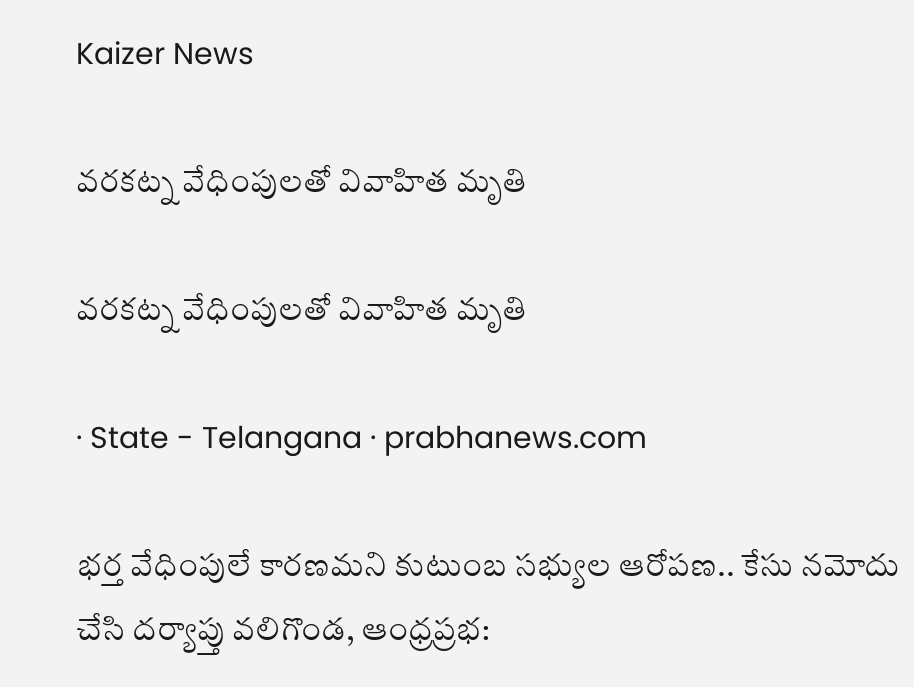Kaizer News

వరకట్న వేధింపులతో వివాహిత మృతి

వరకట్న వేధింపులతో వివాహిత మృతి

· State - Telangana · prabhanews.com

భర్త వేధింపులే కారణమని కుటుంబ సభ్యుల ఆరోపణ.. కేసు నమోదు చేసి దర్యాప్తు వలిగొండ, ఆంధ్రప్రభ: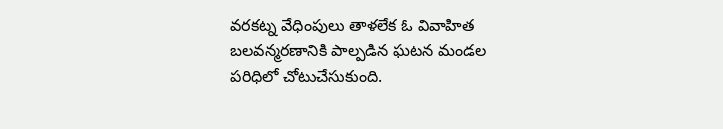వరకట్న వేధింపులు తాళలేక ఓ వివాహిత బలవన్మరణానికి పాల్పడిన ఘటన మండల పరిధిలో చోటుచేసుకుంది.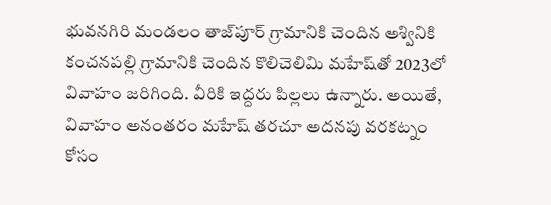భువనగిరి మండలం తాజ్‌పూర్ గ్రామానికి చెందిన అశ్వినికి కంచనపల్లి గ్రామానికి చెందిన కొలిచెలిమి మహేష్‌తో 2023లో వివాహం జరిగింది. వీరికి ఇద్దరు పిల్లలు ఉన్నారు. అయితే, వివాహం అనంతరం మహేష్ తరచూ అదనపు వరకట్నం కోసం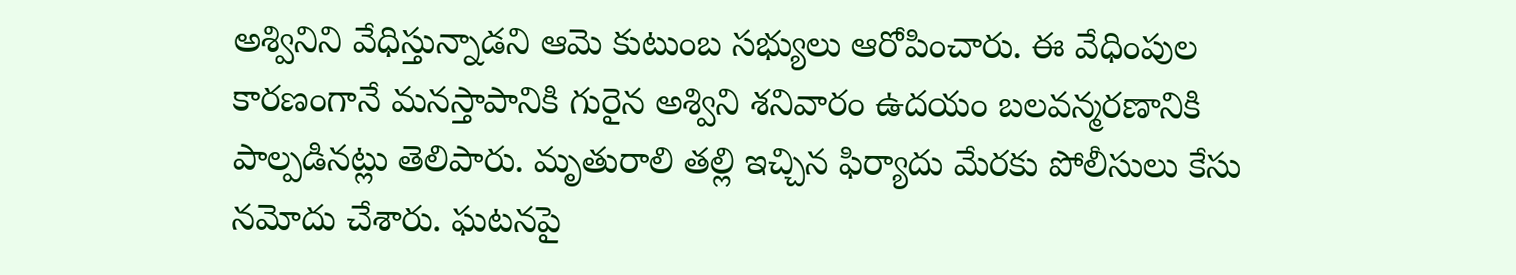అశ్వినిని వేధిస్తున్నాడని ఆమె కుటుంబ సభ్యులు ఆరోపించారు. ఈ వేధింపుల కారణంగానే మనస్తాపానికి గురైన అశ్విని శనివారం ఉదయం బలవన్మరణానికి పాల్పడినట్లు తెలిపారు. మృతురాలి తల్లి ఇచ్చిన ఫిర్యాదు మేరకు పోలీసులు కేసు నమోదు చేశారు. ఘటనపై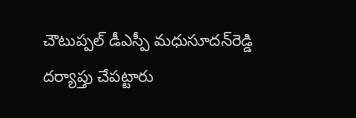చౌటుప్పల్ డీఎస్పీ మధుసూదన్‌రెడ్డి దర్యాప్తు చేపట్టారు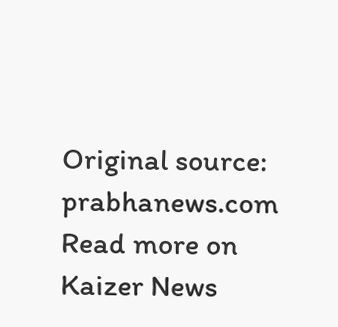Original source: prabhanews.com
Read more on Kaizer News